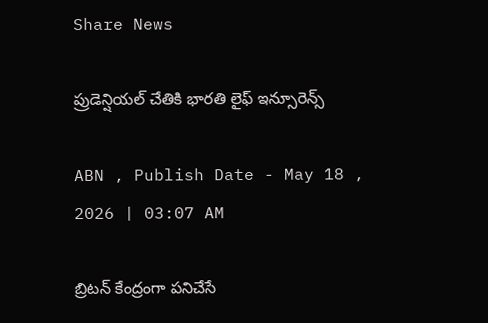Share News

ప్రుడెన్షియల్‌ చేతికి భారతి లైఫ్‌ ఇన్సూరెన్స్‌

ABN , Publish Date - May 18 , 2026 | 03:07 AM

బ్రిటన్‌ కేంద్రంగా పనిచేసే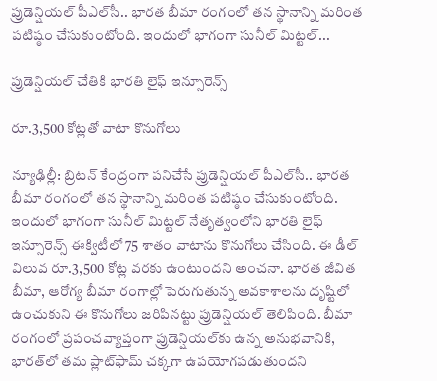ప్రుడెన్షియల్‌ పీఎల్‌సీ.. భారత బీమా రంగంలో తన స్థానాన్ని మరింత పటిష్ఠం చేసుకుంటోంది. ఇందులో భాగంగా సునీల్‌ మిట్టల్‌...

ప్రుడెన్షియల్‌ చేతికి భారతి లైఫ్‌ ఇన్సూరెన్స్‌

రూ.3,500 కోట్లతో వాటా కొనుగోలు

న్యూఢిల్లీ: బ్రిటన్‌ కేంద్రంగా పనిచేసే ప్రుడెన్షియల్‌ పీఎల్‌సీ.. భారత బీమా రంగంలో తన స్థానాన్ని మరింత పటిష్ఠం చేసుకుంటోంది. ఇందులో భాగంగా సునీల్‌ మిట్టల్‌ నేతృత్వంలోని భారతి లైఫ్‌ ఇన్సూరెన్స్‌ ఈక్విటీలో 75 శాతం వాటాను కొనుగోలు చేసింది. ఈ డీల్‌ విలువ రూ.3,500 కోట్ల వరకు ఉంటుందని అంచనా. భారత జీవిత బీమా, ఆరోగ్య బీమా రంగాల్లో పెరుగుతున్న అవకాశాలను దృష్టిలో ఉంచుకుని ఈ కొనుగోలు జరిపినట్టు ప్రుడెన్షియల్‌ తెలిపింది. బీమా రంగంలో ప్రపంచవ్యాప్తంగా ప్రుడెన్షియల్‌కు ఉన్న అనుభవానికి, భారత్‌లో తమ ప్లాట్‌ఫామ్‌ చక్కగా ఉపయోగపడుతుందని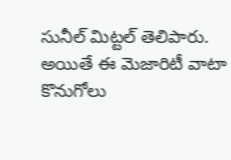సునీల్‌ మిట్టల్‌ తెలిపారు. అయితే ఈ మెజారిటీ వాటా కొనుగోలు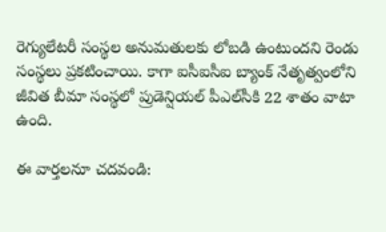రెగ్యులేటరీ సంస్థల అనుమతులకు లోబడి ఉంటుందని రెండు సంస్థలు ప్రకటించాయి. కాగా ఐసీఐసీఐ బ్యాంక్‌ నేతృత్వంలోని జీవిత బీమా సంస్థలో ప్రుడెన్షియల్‌ పీఎల్‌సీకి 22 శాతం వాటా ఉంది.

ఈ వార్తలనూ చదవండి: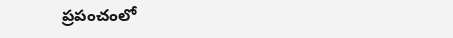ప్రపంచంలో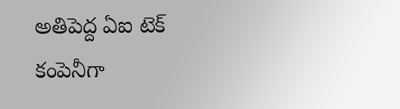అతిపెద్ద ఏఐ టెక్‌ కంపెనీగా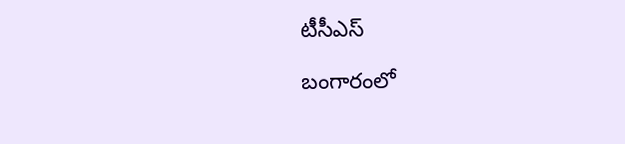టీసీఎస్‌

బంగారంలో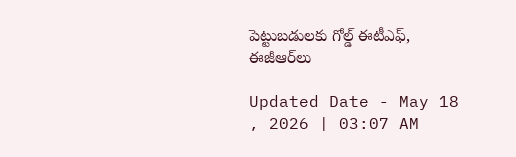పెట్టుబడులకు గోల్డ్‌ ఈటీఎఫ్‌, ఈజీఆర్‌లు

Updated Date - May 18 , 2026 | 03:07 AM